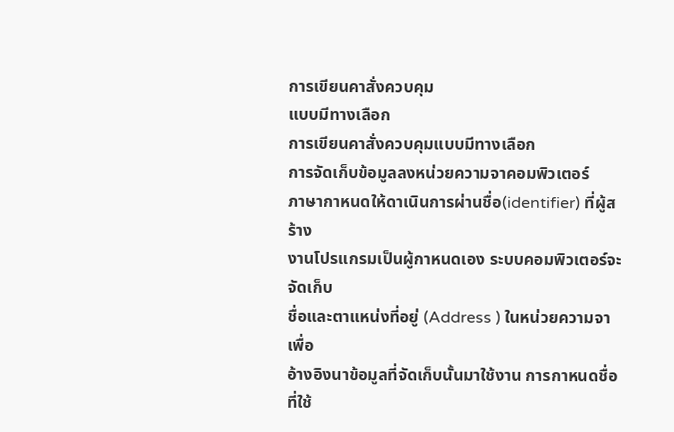การเขียนคาสั่งควบคุม
แบบมีทางเลือก
การเขียนคาสั่งควบคุมแบบมีทางเลือก
การจัดเก็บข้อมูลลงหน่วยความจาคอมพิวเตอร์
ภาษากาหนดให้ดาเนินการผ่านชื่อ(identifier) ที่ผู้สร้าง
งานโปรแกรมเป็นผู้กาหนดเอง ระบบคอมพิวเตอร์จะจัดเก็บ
ชื่อและตาแหน่งที่อยู่ (Address ) ในหน่วยความจา เพื่อ
อ้างอิงนาข้อมูลที่จัดเก็บนั้นมาใช้งาน การกาหนดชื่อที่ใช้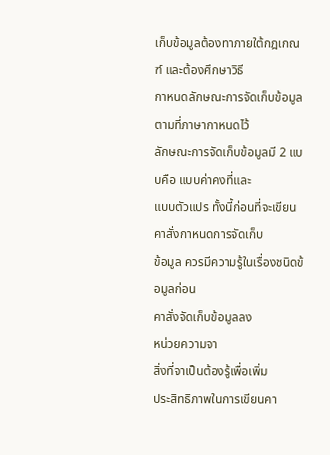เก็บข้อมูลต้องทาภายใต้กฎเกณฑ์ และต้องศึกษาวิธี
กาหนดลักษณะการจัดเก็บข้อมูลตามที่ภาษากาหนดไว้
ลักษณะการจัดเก็บข้อมูลมี 2 แบบคือ แบบค่าคงที่และ
แบบตัวแปร ทั้งนี้ก่อนที่จะเขียนคาสั่งกาหนดการจัดเก็บ
ข้อมูล ควรมีความรู้ในเรื่องชนิดข้อมูลก่อน
คาสั่งจัดเก็บข้อมูลลง
หน่วยความจา
สิ่งที่จาเป็นต้องรู้เพื่อเพิ่ม
ประสิทธิภาพในการเขียนคา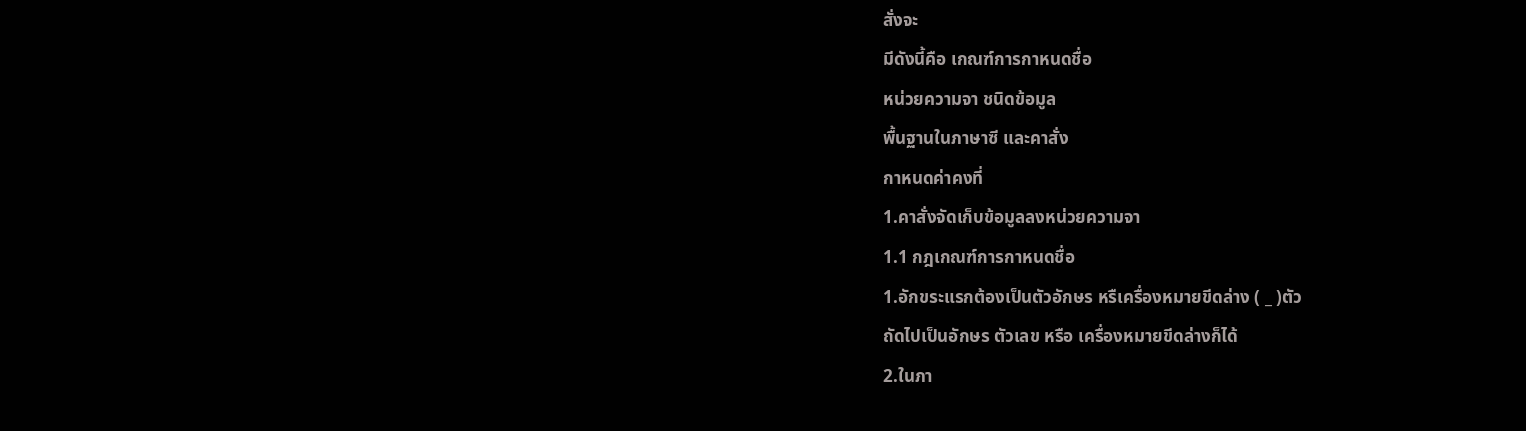สั่งจะ
มีดังนี้คือ เกณฑ์การกาหนดชื่อ
หน่วยความจา ชนิดข้อมูล
พื้นฐานในภาษาซี และคาสั่ง
กาหนดค่าคงที่
1.คาสั่งจัดเก็บข้อมูลลงหน่วยความจา
1.1 กฎเกณฑ์การกาหนดชื่อ
1.อักขระแรกต้องเป็นตัวอักษร หรืเครื่องหมายขีดล่าง ( _ )ตัว
ถัดไปเป็นอักษร ตัวเลข หรือ เครื่องหมายขีดล่างก็ได้
2.ในภา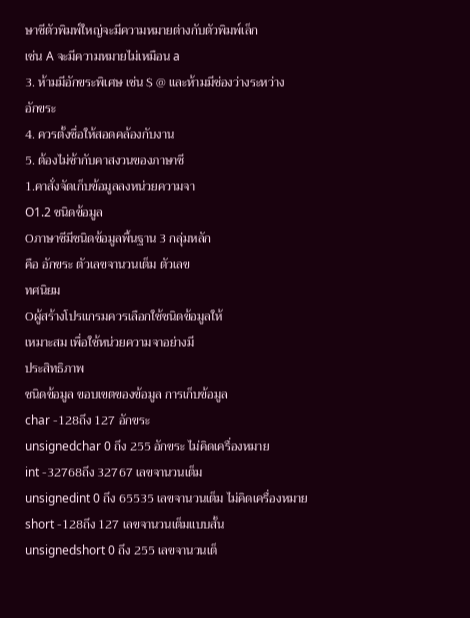ษาซีตัวพิมพ์ใหญ่จะมีความหมายต่างกับตัวพิมพ์เล็ก
เช่น A จะมีความหมายไม่เหมือน a
3. ห้ามมีอักขระพิเศษ เช่น $ @ และห้ามมีช่องว่างระหว่าง
อักขระ
4. ควรตั้งชื่อให้สอดคล้องกับงาน
5. ต้องไม่ซ้ากับคาสงวนของภาษาซี
1.คาสั่งจัดเก็บข้อมูลลงหน่วยความจา
O1.2 ชนิดข้อมูล
Oภาษาซีมีชนิดข้อมูลพื้นฐาน 3 กลุ่มหลัก
คือ อักขระ ตัวเลขจานวนเต็ม ตัวเลข
ทศนิยม
Oผู้สร้างโปรแกรมควรเลือกใช้ชนิดข้อมูลให้
เหมาะสม เพื่อใช้หน่วยความจาอย่างมี
ประสิทธิภาพ
ชนิดข้อมูล ขอบเขตของข้อมูล การเก็บข้อมูล
char -128ถึง 127 อักขระ
unsignedchar 0 ถึง 255 อักขระ ไม่คิดเครื่องหมาย
int -32768ถึง 32767 เลขจานวนเต็ม
unsignedint 0 ถึง 65535 เลขจานวนเต็ม ไม่คิดเครื่องหมาย
short -128ถึง 127 เลขจานวนเต็มแบบสั้น
unsignedshort 0 ถึง 255 เลขจานวนเต็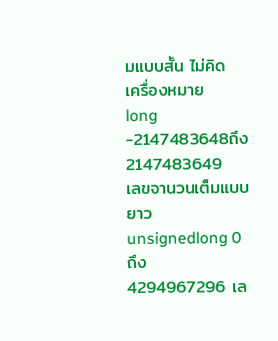มแบบสั้น ไม่คิด
เครื่องหมาย
long -2147483648ถึง
2147483649
เลขจานวนเต็มแบบยาว
unsignedlong 0 ถึง 4294967296 เล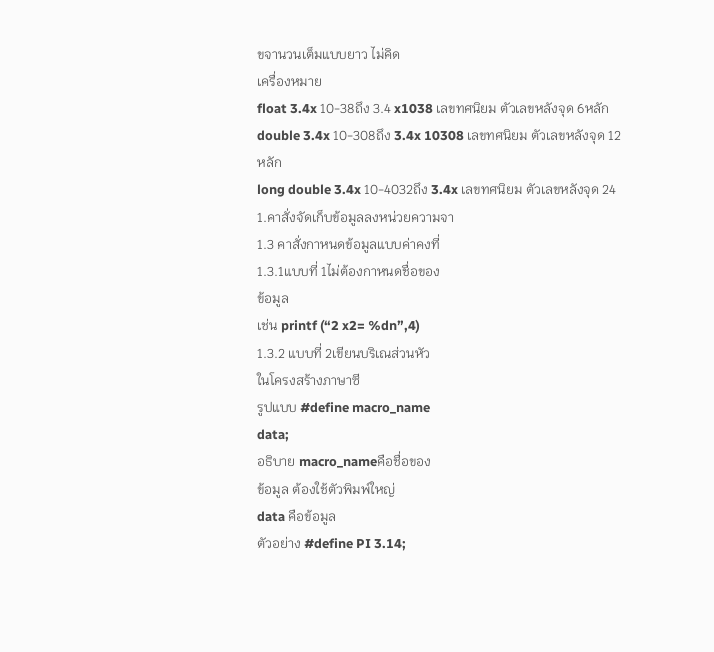ขจานวนเต็มแบบยาว ไม่คิด
เครื่องหมาย
float 3.4x 10-38ถึง 3.4 x1038 เลขทศนิยม ตัวเลขหลังจุด 6หลัก
double 3.4x 10-308ถึง 3.4x 10308 เลขทศนิยม ตัวเลขหลังจุด 12
หลัก
long double 3.4x 10-4032ถึง 3.4x เลขทศนิยม ตัวเลขหลังจุด 24
1.คาสั่งจัดเก็บข้อมูลลงหน่วยความจา
1.3 คาสั่งกาหนดข้อมูลแบบค่าคงที่
1.3.1แบบที่ 1ไม่ต้องกาหนดชื่อของ
ข้อมูล
เช่น printf (“2 x2= %dn”,4)
1.3.2 แบบที่ 2เขียนบริเณส่วนหัว
ในโครงสร้างภาษาซี
รูปแบบ #define macro_name
data;
อธิบาย macro_nameคือชื่อของ
ข้อมูล ต้องใช้ตัวพิมพ์ใหญ่
data คือข้อมูล
ตัวอย่าง #define PI 3.14;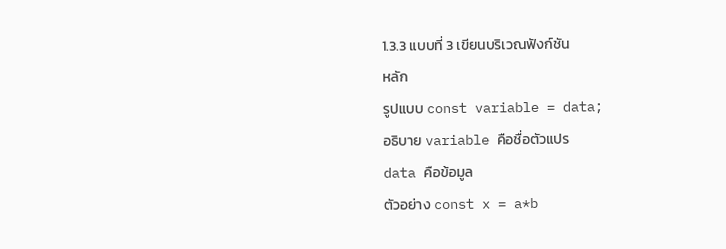1.3.3 แบบที่ 3 เขียนบริเวณฟังก์ชัน
หลัก
รูปแบบ const variable = data;
อธิบาย variable คือชื่อตัวแปร
data คือข้อมูล
ตัวอย่าง const x = a*b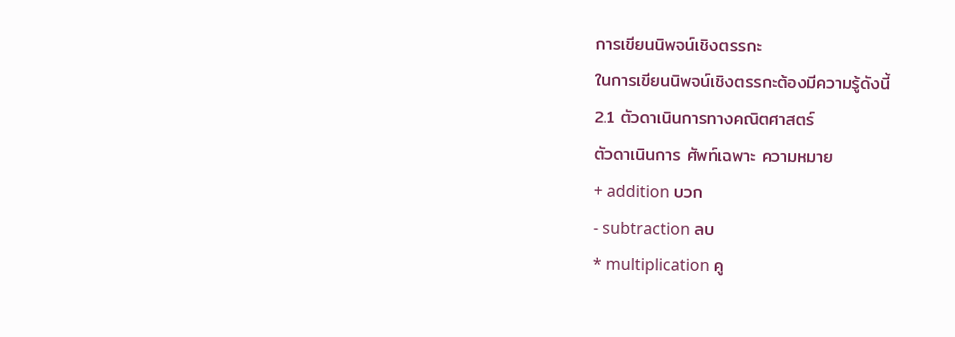การเขียนนิพจน์เชิงตรรกะ
ในการเขียนนิพจน์เชิงตรรกะต้องมีความรู้ดังนี้
2.1 ตัวดาเนินการทางคณิตศาสตร์
ตัวดาเนินการ ศัพท์เฉพาะ ความหมาย
+ addition บวก
- subtraction ลบ
* multiplication คู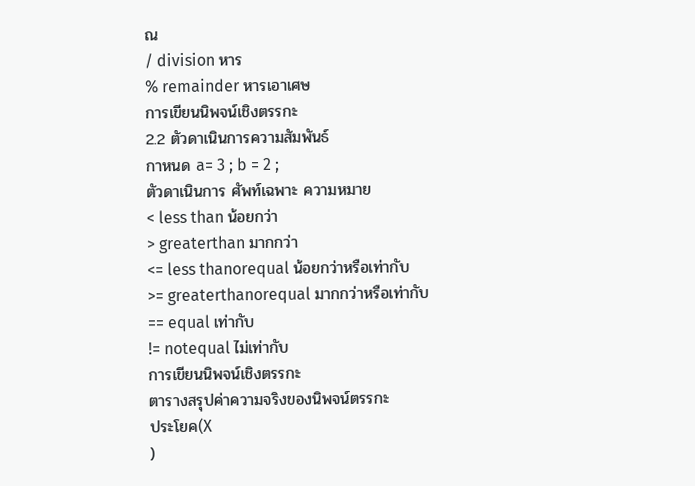ณ
/ division หาร
% remainder หารเอาเศษ
การเขียนนิพจน์เชิงตรรกะ
2.2 ตัวดาเนินการความสัมพันธ์
กาหนด a= 3 ; b = 2 ;
ตัวดาเนินการ ศัพท์เฉพาะ ความหมาย
< less than น้อยกว่า
> greaterthan มากกว่า
<= less thanorequal น้อยกว่าหรือเท่ากับ
>= greaterthanorequal มากกว่าหรือเท่ากับ
== equal เท่ากับ
!= notequal ไม่เท่ากับ
การเขียนนิพจน์เชิงตรรกะ
ตารางสรุปค่าความจริงของนิพจน์ตรรกะ
ประโยค(X
)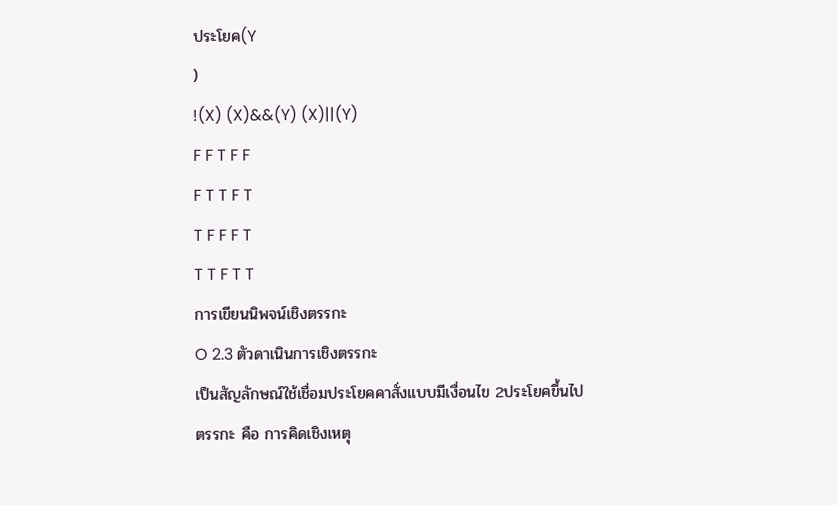ประโยค(Y
)
!(X) (X)&&(Y) (X)||(Y)
F F T F F
F T T F T
T F F F T
T T F T T
การเขียนนิพจน์เชิงตรรกะ
O 2.3 ตัวดาเนินการเชิงตรรกะ
เป็นสัญลักษณ์ใช้เชื่อมประโยคคาสั่งแบบมีเงื่อนไข 2ประโยคขึ้นไป
ตรรกะ คือ การคิดเชิงเหตุ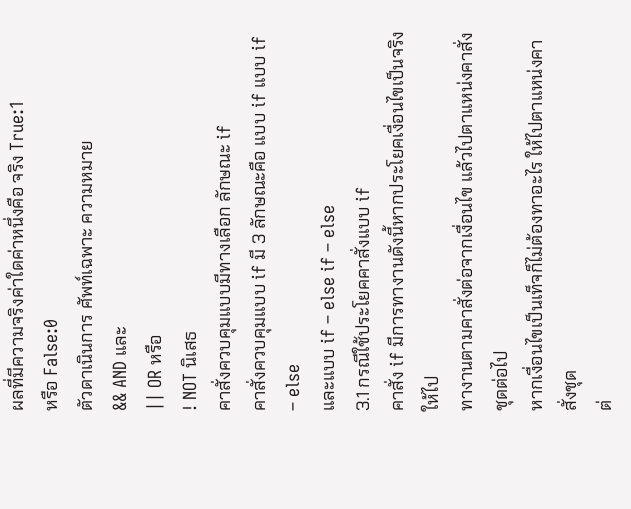ผลที่มีความจริงค่าใดค่าหนึ่งคือ จริง True:1
หรือ False:0
ตัวดาเนินการ ศัพท์เฉพาะ ความหมาย
&& AND และ
|| OR หรือ
! NOT นิเสธ
คาสั่งควบคุมแบบมีทางเลือก ลักษณะ if
คาสั่งควบคุมแบบ if มี 3 ลักษณะคือ แบบ if แบบ if – else
และแบบ if – else if – else
3.1 กรณีใช้ประโยคคาสั่งแบบ if
คาสั่ง if มีการทางานดังนี้หากประโยคเงื่อนไขเป็นจริงให้ไป
ทางานตามคาสั่งต่อจากเงื่อนไข แล้วไปตาแหน่งคาสั่งชุดต่อไป
หากเงื่อนไขเป็นเท็จก็ไม่ต้องทาอะไร ให้ไปตาแหน่งคาสั่งชุด
ต่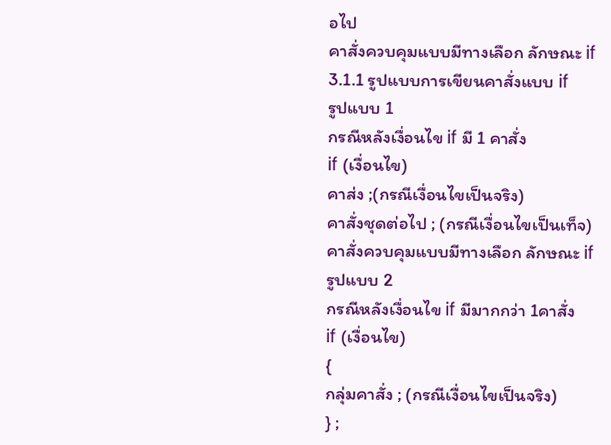อไป
คาสั่งควบคุมแบบมีทางเลือก ลักษณะ if
3.1.1 รูปแบบการเขียนคาสั่งแบบ if
รูปแบบ 1
กรณีหลังเงื่อนไข if มี 1 คาสั่ง
if (เงื่อนไข)
คาส่ง ;(กรณีเงื่อนไขเป็นจริง)
คาสั่งชุดต่อไป ; (กรณีเงื่อนไขเป็นเท็จ)
คาสั่งควบคุมแบบมีทางเลือก ลักษณะ if
รูปแบบ 2
กรณีหลังเงื่อนไข if มีมากกว่า 1คาสั่ง
if (เงื่อนไข)
{
กลุ่มคาสั่ง ; (กรณีเงื่อนไขเป็นจริง)
} ;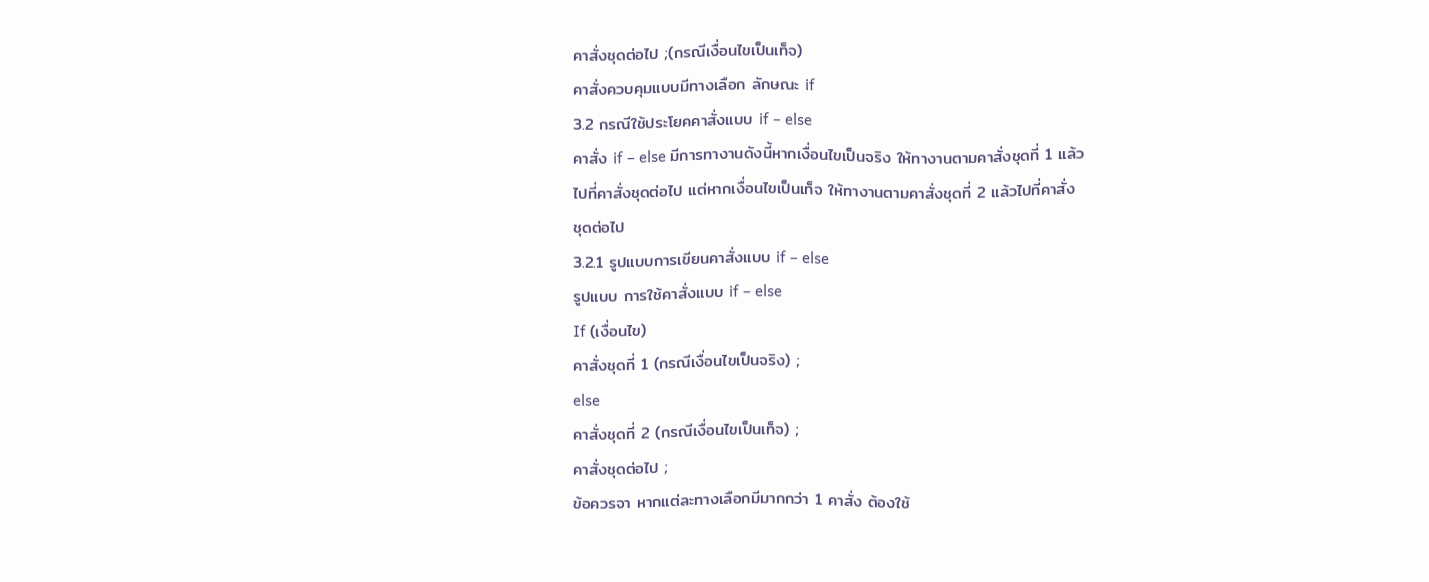คาสั่งชุดต่อไป ;(กรณีเงื่อนไขเป็นเท็จ)
คาสั่งควบคุมแบบมีทางเลือก ลักษณะ if
3.2 กรณีใช้ประโยคคาสั่งแบบ if – else
คาสั่ง if – else มีการทางานดังนี้หากเงื่อนไขเป็นจริง ให้ทางานตามคาสั่งชุดที่ 1 แล้ว
ไปที่คาสั่งชุดต่อไป แต่หากเงื่อนไขเป็นเท็จ ให้ทางานตามคาสั่งชุดที่ 2 แล้วไปที่คาสั่ง
ชุดต่อไป
3.2.1 รูปแบบการเขียนคาสั่งแบบ if – else
รูปแบบ การใช้คาสั่งแบบ if – else
If (เงื่อนไข)
คาสั่งชุดที่ 1 (กรณีเงื่อนไขเป็นจริง) ;
else
คาสั่งชุดที่ 2 (กรณีเงื่อนไขเป็นเท็จ) ;
คาสั่งชุดต่อไป ;
ข้อควรจา หากแต่ละทางเลือกมีมากกว่า 1 คาสั่ง ต้องใช้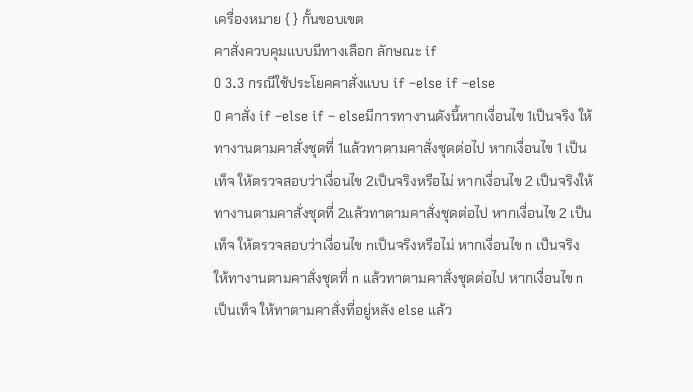เครื่องหมาย { } กั้นขอบเขต
คาสั่งควบคุมแบบมีทางเลือก ลักษณะ if
O 3.3 กรณีใช้ประโยคคาสั่งแบบ if –else if –else
O คาสั่ง if –else if – elseมีการทางานดังนี้หากเงื่อนไข 1เป็นจริง ให้
ทางานตามคาสั่งชุดที่ 1แล้วทาตามคาสั่งชุดต่อไป หากเงื่อนไข 1 เป็น
เท็จ ให้ตรวจสอบว่าเงื่อนไข 2เป็นจริงหรือไม่ หากเงื่อนไข 2 เป็นจริงให้
ทางานตามคาสั่งชุดที่ 2แล้วทาตามคาสั่งชุดต่อไป หากเงื่อนไข 2 เป็น
เท็จ ให้ตรวจสอบว่าเงื่อนไข nเป็นจริงหรือไม่ หากเงื่อนไข n เป็นจริง
ให้ทางานตามคาสั่งชุดที่ n แล้วทาตามคาสั่งชุดต่อไป หากเงื่อนไข n
เป็นเท็จ ให้ทาตามคาสั่งที่อยู่หลัง else แล้ว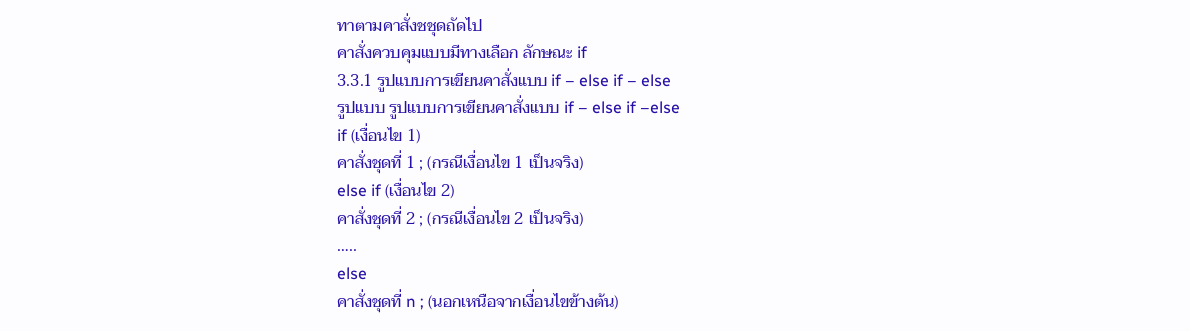ทาตามคาสั่งชชุดถัดไป
คาสั่งควบคุมแบบมีทางเลือก ลักษณะ if
3.3.1 รูปแบบการเขียนคาสั่งแบบ if – else if – else
รูปแบบ รูปแบบการเขียนคาสั่งแบบ if – else if –else
if (เงื่อนไข 1)
คาสั่งชุดที่ 1 ; (กรณีเงื่อนไข 1 เป็นจริง)
else if (เงื่อนไข 2)
คาสั่งชุดที่ 2 ; (กรณีเงื่อนไข 2 เป็นจริง)
…..
else
คาสั่งชุดที่ n ; (นอกเหนือจากเงื่อนไขข้างต้น)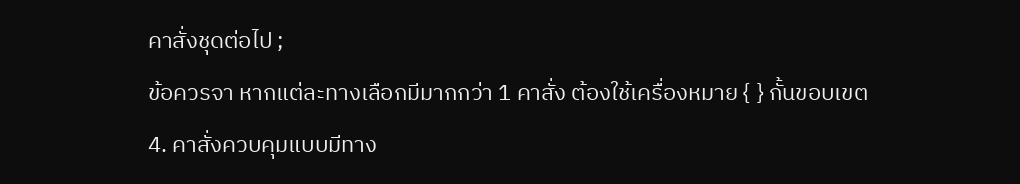คาสั่งชุดต่อไป ;
ข้อควรจา หากแต่ละทางเลือกมีมากกว่า 1 คาสั่ง ต้องใช้เครื่องหมาย { } กั้นขอบเขต
4. คาสั่งควบคุมแบบมีทาง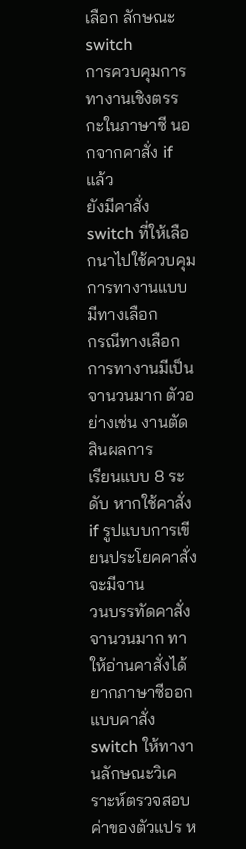เลือก ลักษณะ switch
การควบคุมการทางานเชิงตรรกะในภาษาซี นอกจากคาสั่ง if แล้ว
ยังมีคาสั่ง switch ที่ให้เลือกนาไปใช้ควบคุมการทางานแบบมีทางเลือก
กรณีทางเลือกการทางานมีเป็นจานวนมาก ตัวอย่างเช่น งานตัดสินผลการ
เรียนแบบ 8 ระดับ หากใช้คาสั่ง if รูปแบบการเขียนประโยคคาสั่งจะมีจาน
วนบรรทัดคาสั่งจานวนมาก ทาให้อ่านคาสั่งได้ยากภาษาซีออกแบบคาสั่ง
switch ให้ทางานลักษณะวิเคราะห์ตรวจสอบค่าของตัวแปร ห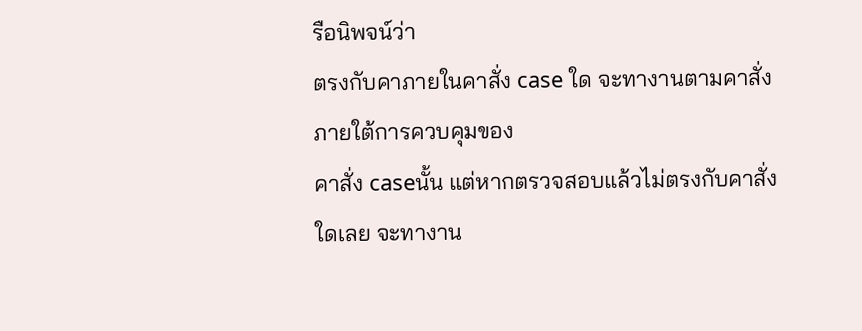รือนิพจน์ว่า
ตรงกับคาภายในคาสั่ง case ใด จะทางานตามคาสั่งภายใต้การควบคุมของ
คาสั่ง caseนั้น แต่หากตรวจสอบแล้วไม่ตรงกับคาสั่งใดเลย จะทางาน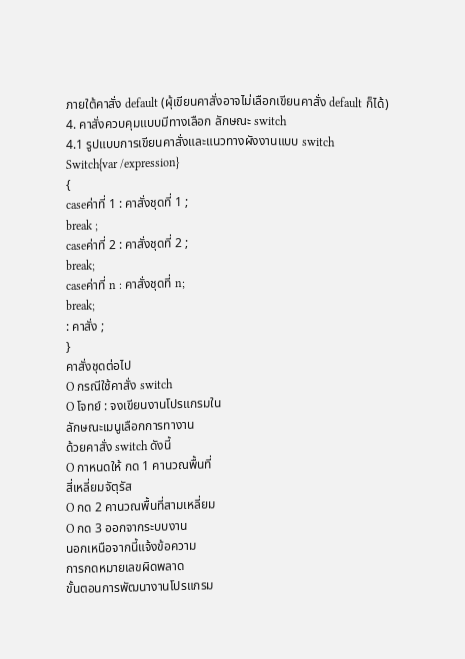ภายใต้คาสั่ง default (ผุ้เขียนคาสั่งอาจไม่เลือกเขียนคาสั่ง default ก็ได้)
4. คาสั่งควบคุมแบบมีทางเลือก ลักษณะ switch
4.1 รูปแบบการเขียนคาสั่งและแนวทางผังงานแบบ switch
Switch{var /expression}
{
caseค่าที่ 1 : คาสั่งชุดที่ 1 ;
break ;
caseค่าที่ 2 : คาสั่งชุดที่ 2 ;
break;
caseค่าที่ n : คาสั่งชุดที่ n;
break;
: คาสั่ง ;
}
คาสั่งชุดต่อไป
O กรณีใช้คาสั่ง switch
O โจทย์ : จงเขียนงานโปรแกรมใน
ลักษณะเมนูเลือกการทางาน
ด้วยคาสั่ง switch ดังนี้
O กาหนดให้ กด 1 คานวณพื้นที่
สี่เหลี่ยมจัตุรัส
O กด 2 คานวณพื้นที่สามเหลี่ยม
O กด 3 ออกจากระบบงาน
นอกเหนือจากนี้แจ้งข้อความ
การกดหมายเลขผิดพลาด
ขั้นตอนการพัฒนางานโปรแกรม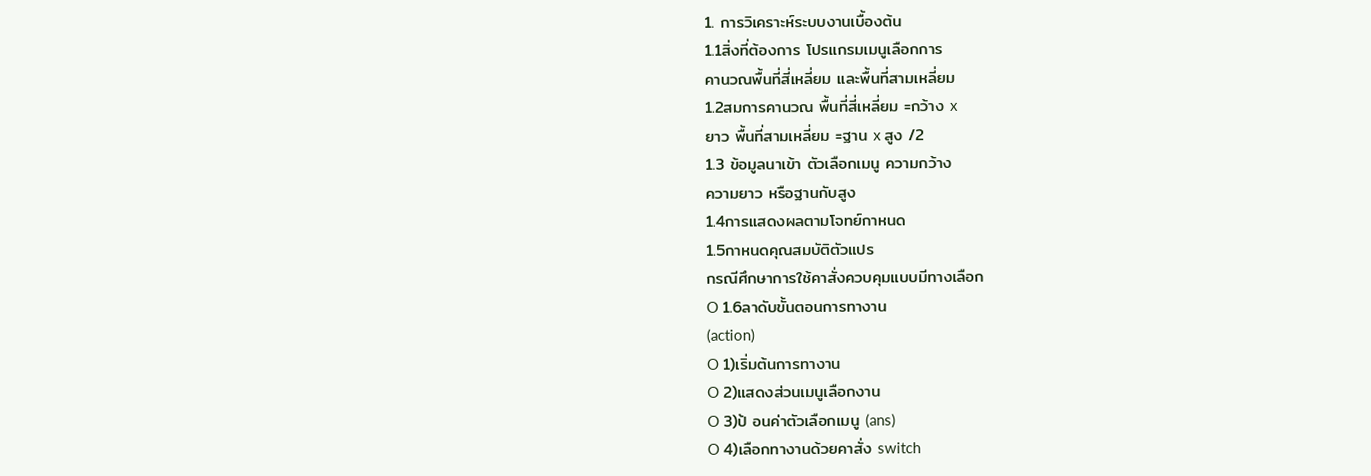1. การวิเคราะห์ระบบงานเบื้องต้น
1.1สิ่งที่ต้องการ โปรแกรมเมนูเลือกการ
คานวณพื้นที่สี่เหลี่ยม และพื้นที่สามเหลี่ยม
1.2สมการคานวณ พื้นที่สี่เหลี่ยม =กว้าง x
ยาว พื้นที่สามเหลี่ยม =ฐาน x สูง /2
1.3 ข้อมูลนาเข้า ตัวเลือกเมนู ความกว้าง
ความยาว หรือฐานกับสูง
1.4การแสดงผลตามโจทย์กาหนด
1.5กาหนดคุณสมบัติตัวแปร
กรณีศึกษาการใช้คาสั่งควบคุมแบบมีทางเลือก
O 1.6ลาดับขั้นตอนการทางาน
(action)
O 1)เริ่มต้นการทางาน
O 2)แสดงส่วนเมนูเลือกงาน
O 3)ป้ อนค่าตัวเลือกเมนู (ans)
O 4)เลือกทางานด้วยคาสั่ง switch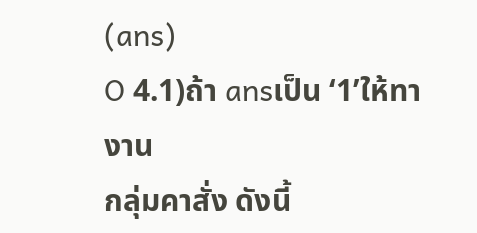(ans)
O 4.1)ถ้า ansเป็น ‘1’ให้ทา งาน
กลุ่มคาสั่ง ดังนี้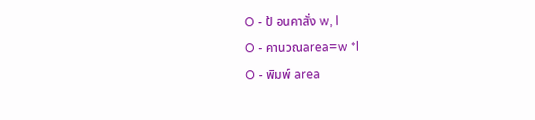O - ป้ อนคาสั่ง w, l
O - คานวณarea=w *l
O - พิมพ์ area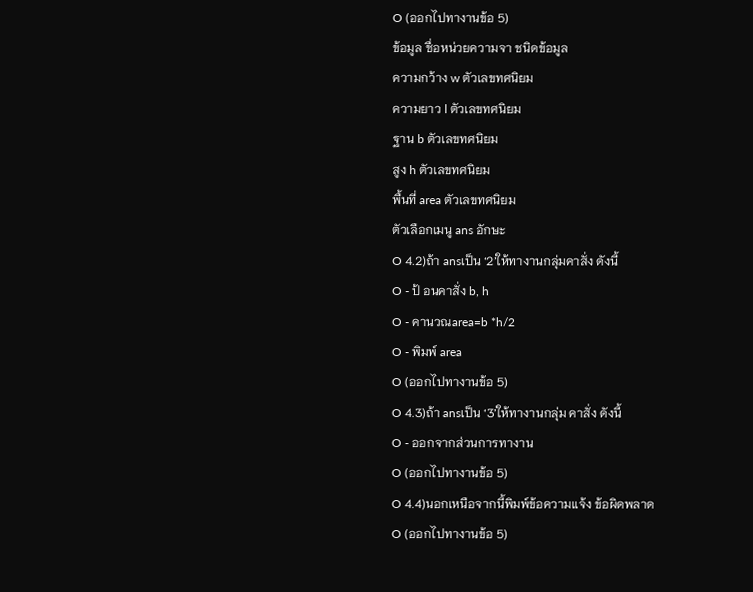O (ออกไปทางานข้อ 5)
ข้อมูล ชื่อหน่วยความจา ชนิดข้อมูล
ความกว้าง w ตัวเลขทศนิยม
ความยาว l ตัวเลขทศนิยม
ฐาน b ตัวเลขทศนิยม
สูง h ตัวเลขทศนิยม
พื้นที่ area ตัวเลขทศนิยม
ตัวเลือกเมนู ans อักษะ
O 4.2)ถ้า ansเป็น ‘2’ให้ทางานกลุ่มคาสั่ง ดังนี้
O - ป้ อนคาสั่ง b, h
O - คานวณarea=b *h/2
O - พิมพ์ area
O (ออกไปทางานข้อ 5)
O 4.3)ถ้า ansเป็น ‘3’ให้ทางานกลุ่ม คาสั่ง ดังนี้
O - ออกจากส่วนการทางาน
O (ออกไปทางานข้อ 5)
O 4.4)นอกเหนือจากนี้พิมพ์ข้อความแจ้ง ข้อผิดพลาด
O (ออกไปทางานข้อ 5)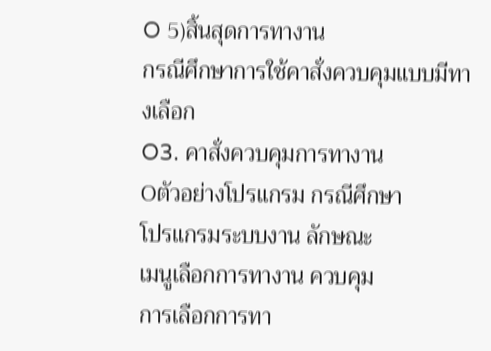O 5)สิ้นสุดการทางาน
กรณีศึกษาการใช้คาสั่งควบคุมแบบมีทางเลือก
O3. คาสั่งควบคุมการทางาน
Oตัวอย่างโปรแกรม กรณีศึกษา
โปรแกรมระบบงาน ลักษณะ
เมนูเลือกการทางาน ควบคุม
การเลือกการทา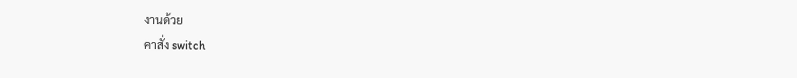งานด้วย
คาสั่ง switch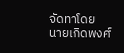จัดทาโดย
นายเกิดพงศ์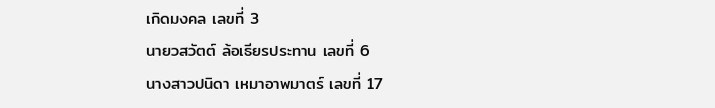เกิดมงคล เลขที่ 3
นายวสวัตต์ ล้อเธียรประทาน เลขที่ 6
นางสาวปนิดา เหมาอาพมาตร์ เลขที่ 17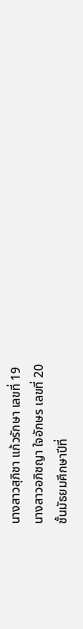นางสาวสุภิชา แก้วรักษา เลขที่ 19
นางสาวอภิชญา ใจอักษร เลขที่ 20
ชั้นมัธยมศึกษาปีที่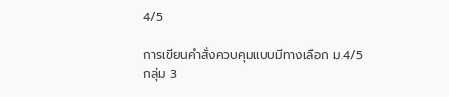4/5

การเขียนคำสั่งควบคุมแบบมีทางเลือก ม.4/5 กลุ่ม 3